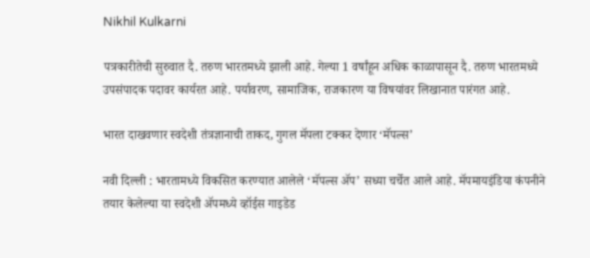Nikhil Kulkarni

पत्रकारीतेची सुरुवात दै. तरुण भारतमध्ये झाली आहे. गेल्या 1 वर्षांहून अधिक काळापासून दै. तरुण भारतमध्ये उपसंपादक पदावर कार्यरत आहे. पर्यावरण, सामाजिक, राजकारण या विषयांवर लिखानात पारंगत आहे.

भारत दाखवणार स्वदेशी तंत्रज्ञानाची ताकद, गुगल मॅपला टक्कर देणार ‘मॅपल्स’

नवी दिल्ली : भारतामध्ये विकसित करण्यात आलेले ‘मॅपल्स ॲप’ सध्या चर्चेत आले आहे. मॅपमायइंडिया कंपनीने तयार केलेल्या या स्वदेशी ॲपमध्ये व्हॉईस गाइडेड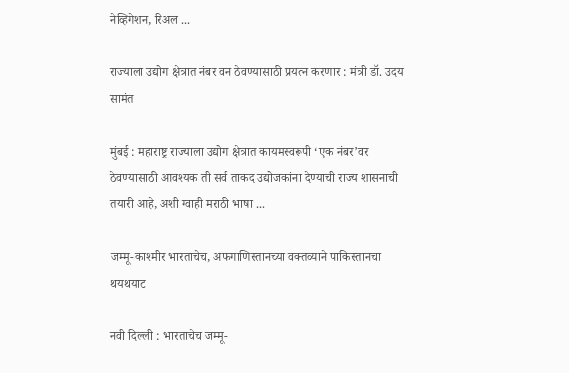नेव्हिगेशन, रिअल ...

राज्याला उद्योग क्षेत्रात नंबर वन ठेवण्यासाठी प्रयत्न करणार : मंत्री डॉ. उदय सामंत

मुंबई : महाराष्ट्र राज्याला उद्योग क्षेत्रात कायमस्वरूपी ‘एक नंबर’वर ठेवण्यासाठी आवश्यक ती सर्व ताकद उद्योजकांना देण्याची राज्य शासनाची तयारी आहे, अशी ग्वाही मराठी भाषा ...

जम्मू-काश्मीर भारताचेच, अफगाणिस्तानच्या वक्तव्याने पाकिस्तानचा थयथयाट

नवी दिल्ली : भारताचेच जम्मू-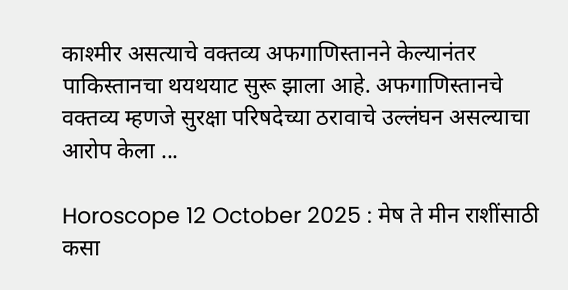काश्मीर असत्याचे वक्तव्य अफगाणिस्तानने केल्यानंतर पाकिस्तानचा थयथयाट सुरू झाला आहे. अफगाणिस्तानचे वक्तव्य म्हणजे सुरक्षा परिषदेच्या ठरावाचे उल्लंघन असल्याचा आरोप केला ...

Horoscope 12 October 2025 : मेष ते मीन राशींसाठी कसा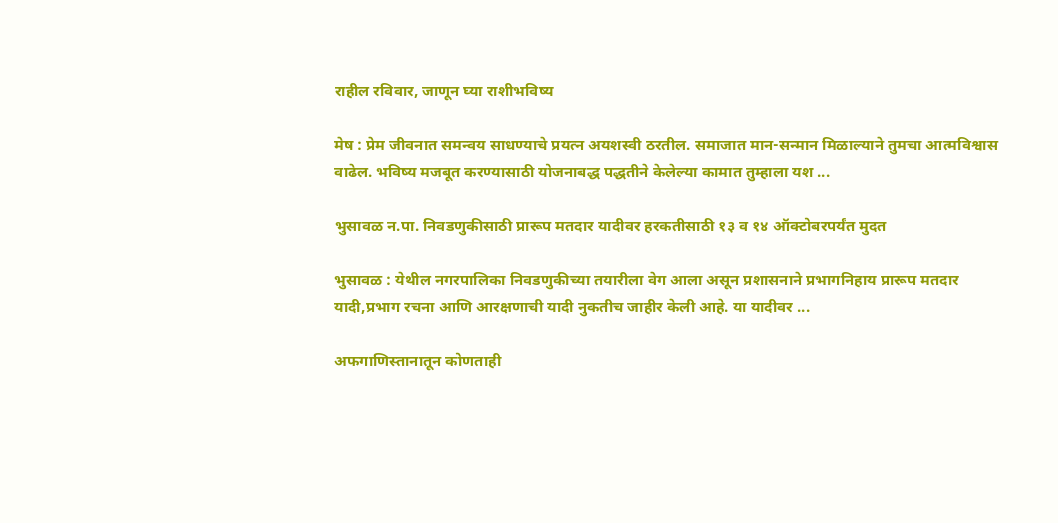राहील रविवार, जाणून घ्या राशीभविष्य

मेष : प्रेम जीवनात समन्वय साधण्याचे प्रयत्न अयशस्वी ठरतील. समाजात मान-सन्मान मिळाल्याने तुमचा आत्मविश्वास वाढेल. भविष्य मजबूत करण्यासाठी योजनाबद्ध पद्धतीने केलेल्या कामात तुम्हाला यश ...

भुसावळ न.पा. निवडणुकीसाठी प्रारूप मतदार यादीवर हरकतीसाठी १३ व १४ ऑक्टोबरपर्यंत मुदत

भुसावळ : येथील नगरपालिका निवडणुकीच्या तयारीला वेग आला असून प्रशासनाने प्रभागनिहाय प्रारूप मतदार यादी,प्रभाग रचना आणि आरक्षणाची यादी नुकतीच जाहीर केली आहे. या यादीवर ...

अफगाणिस्तानातून कोणताही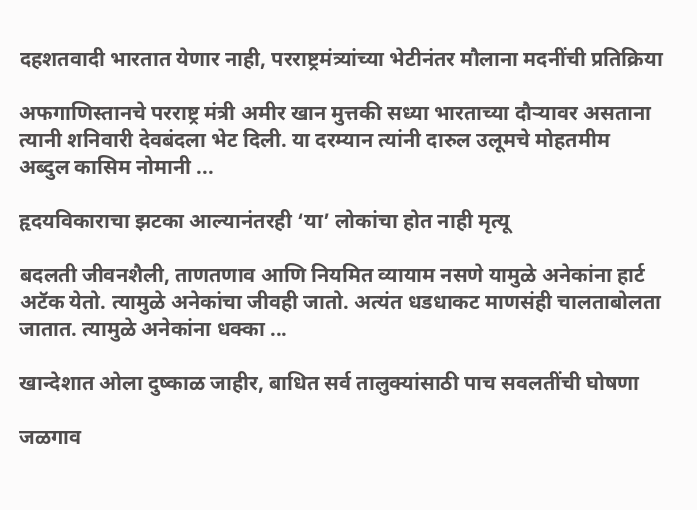दहशतवादी भारतात येणार नाही, परराष्ट्रमंत्र्यांच्या भेटीनंतर मौलाना मदनींची प्रतिक्रिया

अफगाणिस्तानचे परराष्ट्र मंत्री अमीर खान मुत्तकी सध्या भारताच्या दौऱ्यावर असताना त्यानी शनिवारी देवबंदला भेट दिली. या दरम्यान त्यांनी दारुल उलूमचे मोहतमीम अब्दुल कासिम नोमानी ...

हृदयविकाराचा झटका आल्यानंतरही ‘या’ लोकांचा होत नाही मृत्यू

बदलती जीवनशैली, ताणतणाव आणि नियमित व्यायाम नसणे यामुळे अनेकांना हार्ट अटॅक येतो. त्यामुळे अनेकांचा जीवही जातो. अत्यंत धडधाकट माणसंही चालताबोलता जातात. त्यामुळे अनेकांना धक्का ...

खान्देशात ओला दुष्काळ जाहीर, बाधित सर्व तालुक्यांसाठी पाच सवलतींची घोषणा

जळगाव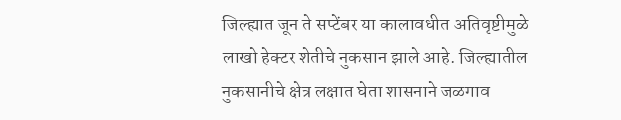जिल्ह्यात जून ते सप्टेंबर या कालावधीत अतिवृष्टीमुळे लाखो हेक्टर शेतीचे नुकसान झाले आहे. जिल्ह्यातील नुकसानीचे क्षेत्र लक्षात घेता शासनाने जळगाव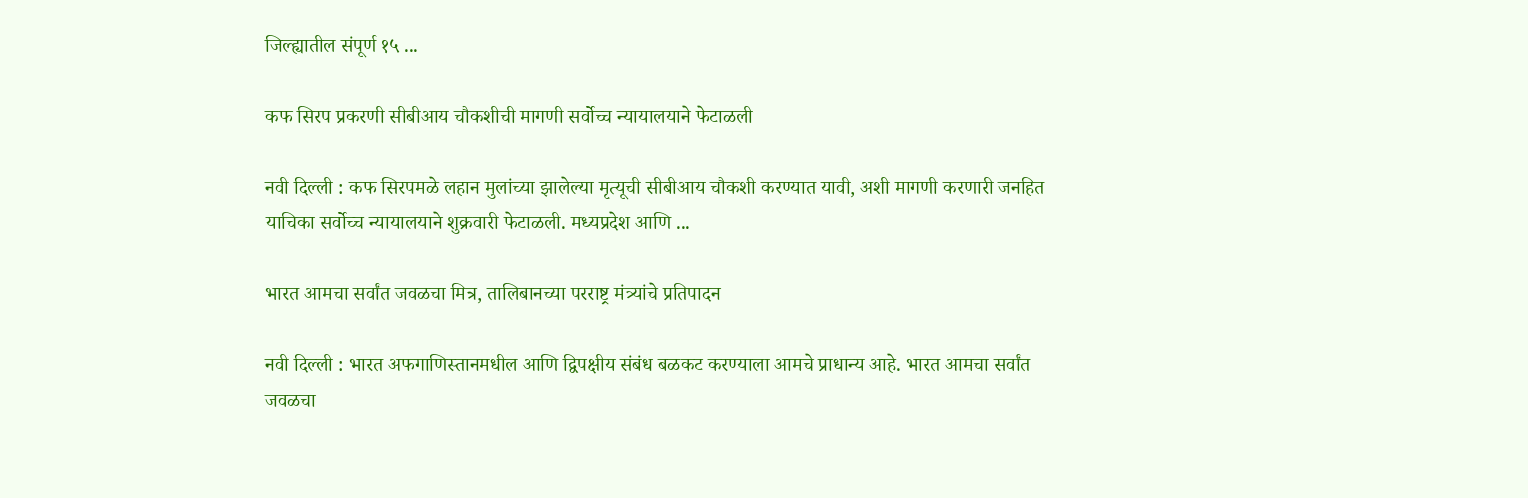जिल्ह्यातील संपूर्ण १५ ...

कफ सिरप प्रकरणी सीबीआय चौकशीची मागणी सर्वोच्च न्यायालयाने फेटाळली

नवी दिल्ली : कफ सिरपमळे लहान मुलांच्या झालेल्या मृत्यूची सीबीआय चौकशी करण्यात यावी, अशी मागणी करणारी जनहित याचिका सर्वोच्च न्यायालयाने शुक्रवारी फेटाळली. मध्यप्रदेश आणि ...

भारत आमचा सर्वांत जवळचा मित्र, तालिबानच्या परराष्ट्र मंत्र्यांचे प्रतिपादन

नवी दिल्ली : भारत अफगाणिस्तानमधील आणि द्विपक्षीय संबंध बळकट करण्याला आमचे प्राधान्य आहे. भारत आमचा सर्वांत जवळचा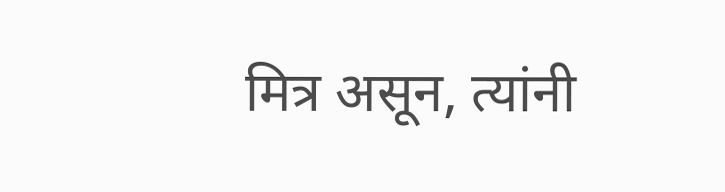मित्र असून, त्यांनी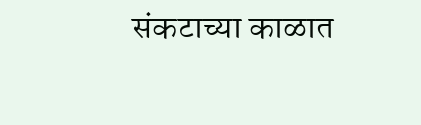संकटाच्या काळात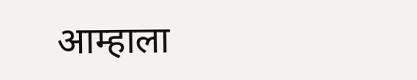आम्हाला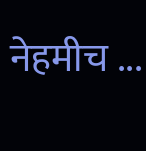नेहमीच ...